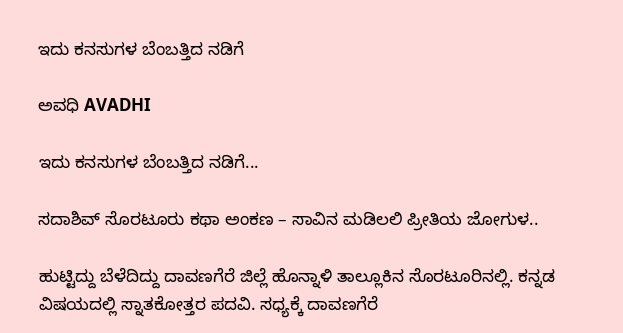ಇದು ಕನಸುಗಳ ಬೆಂಬತ್ತಿದ ನಡಿಗೆ‍

ಅವಧಿ AVADHI

ಇದು ಕನಸುಗಳ ಬೆಂಬತ್ತಿದ ನಡಿಗೆ...

ಸದಾಶಿವ್ ಸೊರಟೂರು ಕಥಾ ಅಂಕಣ – ಸಾವಿನ ಮಡಿಲಲಿ ಪ್ರೀತಿಯ ಜೋಗುಳ..

ಹುಟ್ಟಿದ್ದು ಬೆಳೆದಿದ್ದು ದಾವಣಗೆರೆ ಜಿಲ್ಲೆ ಹೊನ್ನಾಳಿ ತಾಲ್ಲೂಕಿನ ಸೊರಟೂರಿನಲ್ಲಿ. ಕನ್ನಡ ವಿಷಯದಲ್ಲಿ ಸ್ನಾತಕೋತ್ತರ ಪದವಿ. ಸಧ್ಯಕ್ಕೆ ದಾವಣಗೆರೆ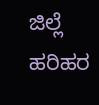ಜಿಲ್ಲೆ ಹರಿಹರ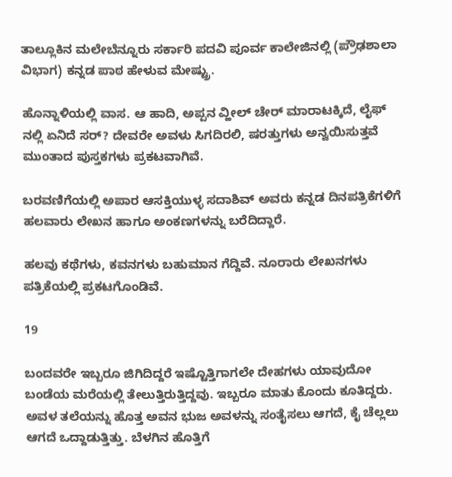ತಾಲ್ಲೂಕಿನ ಮಲೇಬೆನ್ನೂರು ಸರ್ಕಾರಿ ಪದವಿ ಪೂರ್ವ ಕಾಲೇಜಿನಲ್ಲಿ (ಪ್ರೌಢಶಾಲಾ ವಿಭಾಗ) ಕನ್ನಡ ಪಾಠ ಹೇಳುವ ಮೇಷ್ಟ್ರು.

ಹೊನ್ನಾಳಿಯಲ್ಲಿ ವಾಸ. ಆ ಹಾದಿ, ಅಪ್ಪನ ವ್ಹೀಲ್ ಚೇರ್ ಮಾರಾಟಕ್ಕಿದೆ, ಲೈಫ್ ನಲ್ಲಿ ಏನಿದೆ ಸರ್? ದೇವರೇ ಅವಳು ಸಿಗದಿರಲಿ, ಷರತ್ತುಗಳು ಅನ್ವಯಿಸುತ್ತವೆ ಮುಂತಾದ ಪುಸ್ತಕಗಳು ಪ್ರಕಟವಾಗಿವೆ.

ಬರವಣಿಗೆಯಲ್ಲಿ ಅಪಾರ ಆಸಕ್ತಿಯುಳ್ಳ ಸದಾಶಿವ್ ಅವರು ಕನ್ನಡ ದಿನಪತ್ರಿಕೆಗಳಿಗೆ ಹಲವಾರು ಲೇಖನ ಹಾಗೂ ಅಂಕಣಗಳನ್ನು ಬರೆದಿದ್ದಾರೆ.

ಹಲವು ಕಥೆಗಳು, ಕವನಗಳು ಬಹುಮಾನ ಗೆದ್ದಿವೆ. ನೂರಾರು ಲೇಖನಗಳು ಪತ್ರಿಕೆಯಲ್ಲಿ ಪ್ರಕಟಗೊಂಡಿವೆ.

19

ಬಂದವರೇ ಇಬ್ಬರೂ ಜಿಗಿದಿದ್ದರೆ ಇಷ್ಟೊತ್ತಿಗಾಗಲೇ ದೇಹಗಳು ಯಾವುದೋ ಬಂಡೆಯ ಮರೆಯಲ್ಲಿ ತೇಲುತ್ತಿರುತ್ತಿದ್ದವು. ಇಬ್ಬರೂ ಮಾತು ಕೊಂದು ಕೂತಿದ್ದರು. ಅವಳ ತಲೆಯನ್ನು ಹೊತ್ತ ಅವನ ಭುಜ ಅವಳನ್ನು ಸಂತೈಸಲು ಆಗದೆ, ಕೈ ಚೆಲ್ಲಲು ಆಗದೆ ಒದ್ದಾಡುತ್ತಿತ್ತು. ಬೆಳಗಿನ ಹೊತ್ತಿಗೆ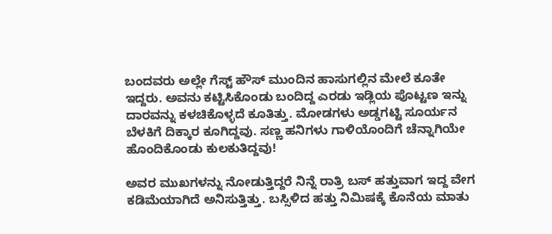ಬಂದವರು ಅಲ್ಲೇ ಗೆಸ್ಟ್ ಹೌಸ್ ಮುಂದಿನ ಹಾಸುಗಲ್ಲಿನ ಮೇಲೆ ಕೂತೇ ಇದ್ದರು. ಅವನು ಕಟ್ಟಿಸಿಕೊಂಡು ಬಂದಿದ್ದ ಎರಡು ಇಡ್ಲಿಯ ಪೊಟ್ಟಣ ಇನ್ನು ದಾರವನ್ನು ಕಳಚಿಕೊಳ್ಳದೆ ಕೂತಿತ್ತು. ಮೋಡಗಳು ಅಡ್ಡಗಟ್ಟಿ ಸೂರ್ಯನ ಬೆಳಕಿಗೆ ದಿಕ್ಕಾರ ಕೂಗಿದ್ದವು. ಸಣ್ಣ ಹನಿಗಳು ಗಾಳಿಯೊಂದಿಗೆ ಚೆನ್ನಾಗಿಯೇ ಹೊಂದಿಕೊಂಡು ಕುಲಕುತಿದ್ದವು!

ಅವರ ಮುಖಗಳನ್ನು ನೋಡುತ್ತಿದ್ದರೆ ನಿನ್ನೆ ರಾತ್ರಿ ಬಸ್ ಹತ್ತುವಾಗ ಇದ್ದ ವೇಗ ಕಡಿಮೆಯಾಗಿದೆ ಅನಿಸುತ್ತಿತ್ತು. ಬಸ್ಸಿಳಿದ ಹತ್ತು ನಿಮಿಷಕ್ಕೆ ಕೊನೆಯ ಮಾತು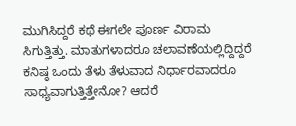ಮುಗಿಸಿದ್ದರೆ ಕಥೆ ಈಗಲೇ ಪೂರ್ಣ ವಿರಾಮ ಸಿಗುತ್ತಿತ್ತು. ಮಾತುಗಳಾದರೂ ಚಲಾವಣೆಯಲ್ಲಿದ್ದಿದ್ದರೆ ಕನಿಷ್ಠ ಒಂದು ತೆಳು ತೆಳುವಾದ ನಿರ್ಧಾರವಾದರೂ ಸಾಧ್ಯವಾಗುತ್ತಿತ್ತೇನೋ? ಆದರೆ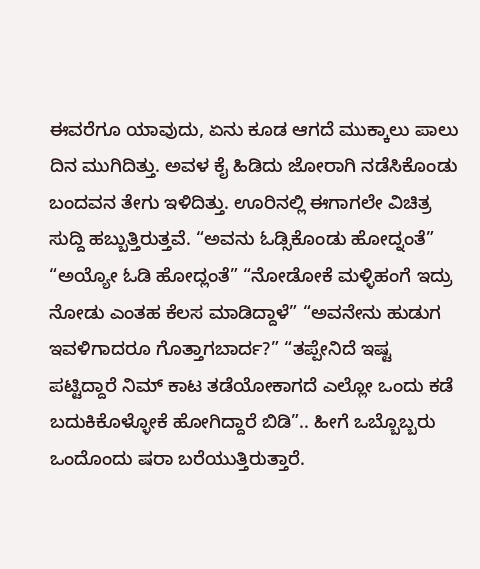ಈವರೆಗೂ ಯಾವುದು, ಏನು ಕೂಡ ಆಗದೆ ಮುಕ್ಕಾಲು ಪಾಲು ದಿನ ಮುಗಿದಿತ್ತು. ಅವಳ ಕೈ ಹಿಡಿದು ಜೋರಾಗಿ ನಡೆಸಿಕೊಂಡು ಬಂದವನ ತೇಗು ಇಳಿದಿತ್ತು. ಊರಿನಲ್ಲಿ ಈಗಾಗಲೇ ವಿಚಿತ್ರ ಸುದ್ದಿ ಹಬ್ಬುತ್ತಿರುತ್ತವೆ. “ಅವನು ಓಡ್ಸಿಕೊಂಡು ಹೋದ್ನಂತೆ” “ಅಯ್ಯೋ ಓಡಿ ಹೋದ್ಲಂತೆ” “ನೋಡೋಕೆ ಮಳ್ಳಿಹಂಗೆ ಇದ್ರು ನೋಡು ಎಂತಹ ಕೆಲಸ ಮಾಡಿದ್ದಾಳೆ” “ಅವನೇನು ಹುಡುಗ ಇವಳಿಗಾದರೂ ಗೊತ್ತಾಗಬಾರ್ದ?” “ತಪ್ಪೇನಿದೆ ಇಷ್ಟ ಪಟ್ಟಿದ್ದಾರೆ ನಿಮ್ ಕಾಟ ತಡೆಯೋಕಾಗದೆ ಎಲ್ಲೋ ಒಂದು ಕಡೆ ಬದುಕಿಕೊಳ್ಳೋಕೆ ಹೋಗಿದ್ದಾರೆ ಬಿಡಿ”.. ಹೀಗೆ ಒಬ್ಬೊಬ್ಬರು ಒಂದೊಂದು ಷರಾ ಬರೆಯುತ್ತಿರುತ್ತಾರೆ.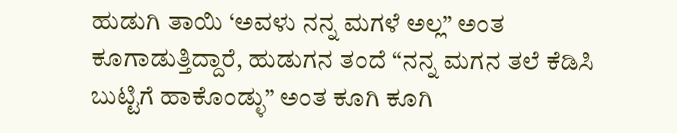ಹುಡುಗಿ ತಾಯಿ ‘ಅವಳು ನನ್ನ ಮಗಳೆ ಅಲ್ಲ” ಅಂತ ಕೂಗಾಡುತ್ತಿದ್ದಾರೆ, ಹುಡುಗನ ತಂದೆ “ನನ್ನ ಮಗನ ತಲೆ ಕೆಡಿಸಿ ಬುಟ್ಟಿಗೆ ಹಾಕೊಂಡ್ಳು” ಅಂತ ಕೂಗಿ ಕೂಗಿ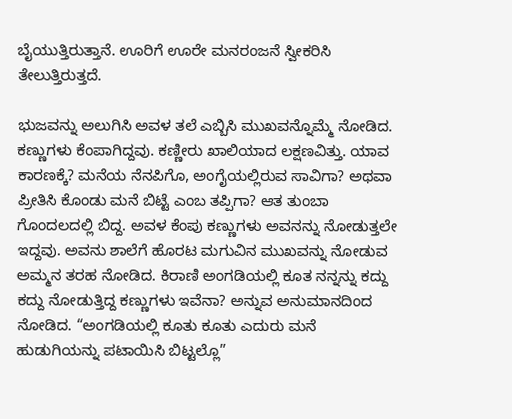ಬೈಯುತ್ತಿರುತ್ತಾನೆ. ಊರಿಗೆ ಊರೇ ಮನರಂಜನೆ ಸ್ವೀಕರಿಸಿ ತೇಲುತ್ತಿರುತ್ತದೆ.

ಭುಜವನ್ನು ಅಲುಗಿಸಿ ಅವಳ ತಲೆ ಎಬ್ಬಿಸಿ ಮುಖವನ್ನೊಮ್ಮೆ ನೋಡಿದ. ಕಣ್ಣುಗಳು ಕೆಂಪಾಗಿದ್ದವು. ಕಣ್ಣೀರು ಖಾಲಿಯಾದ ಲಕ್ಷಣವಿತ್ತು. ಯಾವ ಕಾರಣಕ್ಕೆ? ಮನೆಯ ನೆನಪಿಗೊ, ಅಂಗೈಯಲ್ಲಿರುವ ಸಾವಿಗಾ? ಅಥವಾ ಪ್ರೀತಿಸಿ ಕೊಂಡು ಮನೆ ಬಿಟ್ಟೆ ಎಂಬ ತಪ್ಪಿಗಾ? ಆತ ತುಂಬಾ ಗೊಂದಲದಲ್ಲಿ ಬಿದ್ದ. ಅವಳ ಕೆಂಪು ಕಣ್ಣುಗಳು ಅವನನ್ನು ನೋಡುತ್ತಲೇ ಇದ್ದವು. ಅವನು ಶಾಲೆಗೆ ಹೊರಟ ಮಗುವಿನ ಮುಖವನ್ನು ನೋಡುವ ಅಮ್ಮನ ತರಹ ನೋಡಿದ. ಕಿರಾಣಿ ಅಂಗಡಿಯಲ್ಲಿ ಕೂತ ನನ್ನನ್ನು ಕದ್ದು ಕದ್ದು ನೋಡುತ್ತಿದ್ದ ಕಣ್ಣುಗಳು ಇವೆನಾ? ಅನ್ನುವ ಅನುಮಾನದಿಂದ ನೋಡಿದ. “ಅಂಗಡಿಯಲ್ಲಿ ಕೂತು ಕೂತು ಎದುರು ಮನೆ ಹುಡುಗಿಯನ್ನು ಪಟಾಯಿಸಿ ಬಿಟ್ಟಲ್ಲೊ”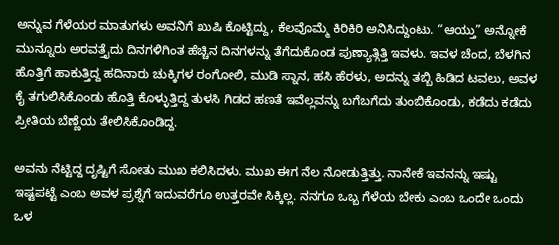ಅನ್ನುವ ಗೆಳೆಯರ ಮಾತುಗಳು ಅವನಿಗೆ ಖುಷಿ ಕೊಟ್ಟಿದ್ದು, ಕೆಲವೊಮ್ಮೆ ಕಿರಿಕಿರಿ ಅನಿಸಿದ್ದುಂಟು. “ಆಯ್ತು” ಅನ್ನೋಕೆ ಮುನ್ನೂರು ಅರವತ್ತೈದು ದಿನಗಳಿಗಿಂತ ಹೆಚ್ಚಿನ ದಿನಗಳನ್ನು ತೆಗೆದುಕೊಂಡ ಪುಣ್ಯಾತ್ಗಿತ್ತಿ ಇವಳು. ಇವಳ ಚೆಂದ, ಬೆಳಗಿನ ಹೊತ್ತಿಗೆ ಹಾಕುತ್ತಿದ್ದ ಹದಿನಾರು ಚುಕ್ಕಿಗಳ ರಂಗೋಲಿ, ಮುಡಿ ಸ್ನಾನ, ಹಸಿ ಹೆರಳು, ಅದನ್ನು ತಬ್ಬಿ ಹಿಡಿದ ಟವಲು, ಅವಳ ಕೈ ತಗುಲಿಸಿಕೊಂಡು ಹೊತ್ತಿ ಕೊಳ್ಳುತ್ತಿದ್ದ ತುಳಸಿ ಗಿಡದ ಹಣತೆ ಇವೆಲ್ಲವನ್ನು ಬಗೆಬಗೆದು ತುಂಬಿಕೊಂಡು, ಕಡೆದು ಕಡೆದು ಪ್ರೀತಿಯ ಬೆಣ್ಣೆಯ ತೇಲಿಸಿಕೊಂಡಿದ್ದ.

ಅವನು ನೆಟ್ಟಿದ್ದ ದೃಷ್ಟಿಗೆ ಸೋತು ಮುಖ ಕಲಿಸಿದಳು. ಮುಖ ಈಗ ನೆಲ ನೋಡುತ್ತಿತ್ತು. ನಾನೇಕೆ ಇವನನ್ನು ಇಷ್ಟು ಇಷ್ಟಪಟ್ಟೆ ಎಂಬ ಅವಳ ಪ್ರಶ್ನೆಗೆ ಇದುವರೆಗೂ ಉತ್ತರವೇ ಸಿಕ್ಕಿಲ್ಲ. ನನಗೂ ಒಬ್ಬ ಗೆಳೆಯ ಬೇಕು ಎಂಬ ಒಂದೇ ಒಂದು ಒಳ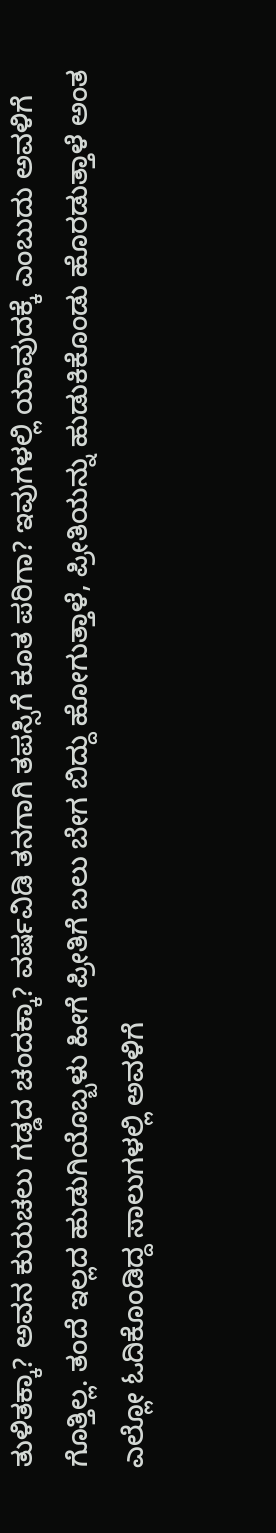ತುಳಿತಕ್ಕಾ? ಅವನ ಕುರುಚಲು ಗಡ್ಡದ ಚಂದಕ್ಕಾ? ವರ್ಷವಿಡಿ ತನಗಾಗಿ ತಪಸ್ಸಿಗೆ ಕೂತ ಪರಿಗಾ? ಇವುಗಳಲ್ಲಿ ಯಾವುದಕ್ಕೆ ಎಂಬುದು ಅವಳಿಗೆ ಗೊತ್ತಿಲ್ಲ. ತಂದೆ ಇಲ್ಲದ ಹುಡುಗಿಯೊಬ್ಬಳು ಹೀಗೆ ಪ್ರೀತಿಗೆ ಬಲು ಬೇಗ ಬಿದ್ದು ಹೋಗುತ್ತಾಳೆ, ಪ್ರೀತಿಯನ್ನು ಹುಡುಕಿಕೊಂಡು ಹೊರಡುತ್ತಾಳೆ ಅಂತ ಎಲ್ಲೋ ಓದಿಕೊಂಡಿದ್ದ ಸಾಲುಗಳಲ್ಲಿ ಅವಳಿಗೆ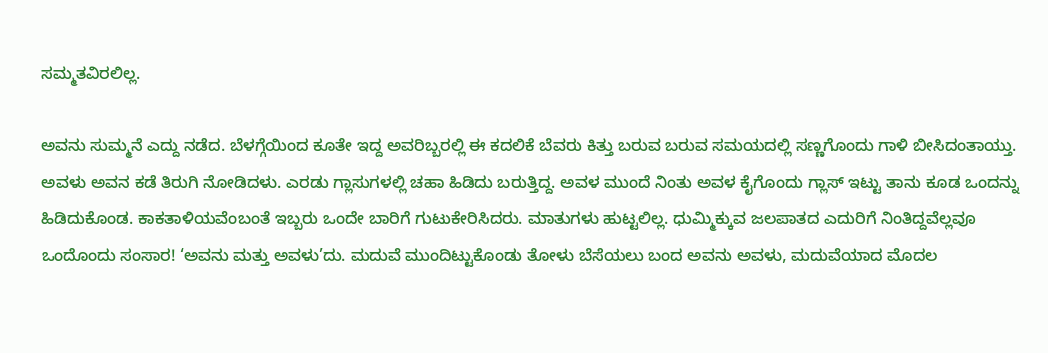ಸಮ್ಮತವಿರಲಿಲ್ಲ.

ಅವನು ಸುಮ್ಮನೆ ಎದ್ದು ನಡೆದ. ಬೆಳಗ್ಗೆಯಿಂದ ಕೂತೇ ಇದ್ದ ಅವರಿಬ್ಬರಲ್ಲಿ ಈ ಕದಲಿಕೆ ಬೆವರು ಕಿತ್ತು ಬರುವ ಬರುವ ಸಮಯದಲ್ಲಿ ಸಣ್ಣಗೊಂದು ಗಾಳಿ ಬೀಸಿದಂತಾಯ್ತು. ಅವಳು ಅವನ ಕಡೆ ತಿರುಗಿ ನೋಡಿದಳು. ಎರಡು ಗ್ಲಾಸುಗಳಲ್ಲಿ ಚಹಾ ಹಿಡಿದು ಬರುತ್ತಿದ್ದ. ಅವಳ ಮುಂದೆ ನಿಂತು ಅವಳ ಕೈಗೊಂದು ಗ್ಲಾಸ್ ಇಟ್ಟು ತಾನು ಕೂಡ ಒಂದನ್ನು ಹಿಡಿದುಕೊಂಡ. ಕಾಕತಾಳಿಯವೆಂಬಂತೆ ಇಬ್ಬರು ಒಂದೇ ಬಾರಿಗೆ ಗುಟುಕೇರಿಸಿದರು. ಮಾತುಗಳು ಹುಟ್ಟಲಿಲ್ಲ. ಧುಮ್ಮಿಕ್ಕುವ ಜಲಪಾತದ ಎದುರಿಗೆ ನಿಂತಿದ್ದವೆಲ್ಲವೂ ಒಂದೊಂದು ಸಂಸಾರ! ‘ಅವನು ಮತ್ತು ಅವಳು’ದು. ಮದುವೆ ಮುಂದಿಟ್ಟುಕೊಂಡು ತೋಳು ಬೆಸೆಯಲು ಬಂದ ಅವನು ಅವಳು, ಮದುವೆಯಾದ ಮೊದಲ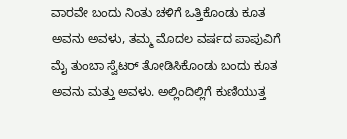ವಾರವೇ ಬಂದು ನಿಂತು ಚಳಿಗೆ ಒತ್ತಿಕೊಂಡು ಕೂತ ಅವನು ಅವಳು, ತಮ್ಮ ಮೊದಲ ವರ್ಷದ ಪಾಪುವಿಗೆ ಮೈ ತುಂಬಾ ಸ್ವೆಟರ್ ತೋಡಿಸಿಕೊಂಡು ಬಂದು ಕೂತ ಅವನು ಮತ್ತು ಅವಳು. ಅಲ್ಲಿಂದಿಲ್ಲಿಗೆ ಕುಣಿಯುತ್ತ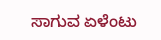ಸಾಗುವ ಏಳೆಂಟು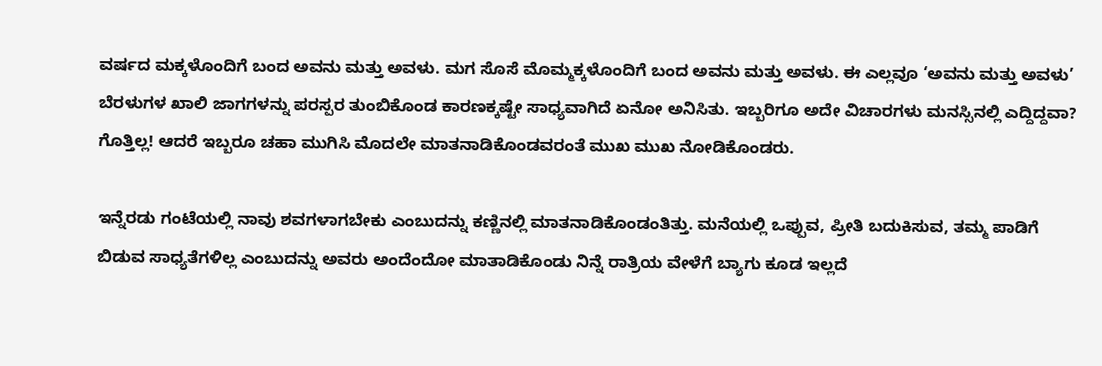ವರ್ಷದ ಮಕ್ಕಳೊಂದಿಗೆ ಬಂದ ಅವನು ಮತ್ತು ಅವಳು. ಮಗ ಸೊಸೆ ಮೊಮ್ಮಕ್ಕಳೊಂದಿಗೆ ಬಂದ ಅವನು ಮತ್ತು ಅವಳು. ಈ ಎಲ್ಲವೂ ‘ಅವನು ಮತ್ತು ಅವಳು’ ಬೆರಳುಗಳ ಖಾಲಿ ಜಾಗಗಳನ್ನು ಪರಸ್ಪರ ತುಂಬಿಕೊಂಡ ಕಾರಣಕ್ಕಷ್ಟೇ ಸಾಧ್ಯವಾಗಿದೆ ಏನೋ ಅನಿಸಿತು. ಇಬ್ಬರಿಗೂ ಅದೇ ವಿಚಾರಗಳು ಮನಸ್ಸಿನಲ್ಲಿ ಎದ್ದಿದ್ದವಾ? ಗೊತ್ತಿಲ್ಲ! ಆದರೆ ಇಬ್ಬರೂ ಚಹಾ ಮುಗಿಸಿ ಮೊದಲೇ ಮಾತನಾಡಿಕೊಂಡವರಂತೆ ಮುಖ ಮುಖ ನೋಡಿಕೊಂಡರು.

ಇನ್ನೆರಡು ಗಂಟೆಯಲ್ಲಿ ನಾವು ಶವಗಳಾಗಬೇಕು ಎಂಬುದನ್ನು ಕಣ್ಣಿನಲ್ಲಿ ಮಾತನಾಡಿಕೊಂಡಂತಿತ್ತು. ಮನೆಯಲ್ಲಿ ಒಪ್ಪುವ, ಪ್ರೀತಿ ಬದುಕಿಸುವ, ತಮ್ಮ ಪಾಡಿಗೆ ಬಿಡುವ ಸಾಧ್ಯತೆಗಳಿಲ್ಲ ಎಂಬುದನ್ನು ಅವರು ಅಂದೆಂದೋ ಮಾತಾಡಿಕೊಂಡು ನಿನ್ನೆ ರಾತ್ರಿಯ ವೇಳೆಗೆ ಬ್ಯಾಗು ಕೂಡ ಇಲ್ಲದೆ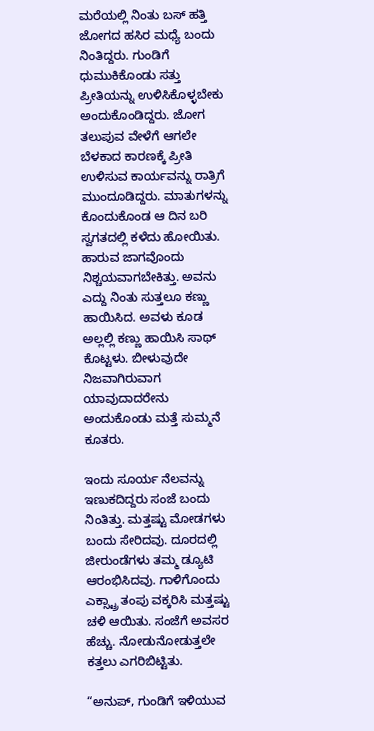ಮರೆಯಲ್ಲಿ ನಿಂತು ಬಸ್ ಹತ್ತಿ ಜೋಗದ ಹಸಿರ ಮಧ್ಯೆ ಬಂದು ನಿಂತಿದ್ದರು. ಗುಂಡಿಗೆ ಧುಮುಕಿಕೊಂಡು ಸತ್ತು ಪ್ರೀತಿಯನ್ನು ಉಳಿಸಿಕೊಳ್ಳಬೇಕು ಅಂದುಕೊಂಡಿದ್ದರು. ಜೋಗ ತಲುಪುವ ವೇಳೆಗೆ ಆಗಲೇ ಬೆಳಕಾದ ಕಾರಣಕ್ಕೆ ಪ್ರೀತಿ ಉಳಿಸುವ ಕಾರ್ಯವನ್ನು ರಾತ್ರಿಗೆ ಮುಂದೂಡಿದ್ದರು. ಮಾತುಗಳನ್ನು ಕೊಂದುಕೊಂಡ ಆ ದಿನ ಬರಿ ಸ್ವಗತದಲ್ಲಿ ಕಳೆದು ಹೋಯಿತು. ಹಾರುವ ಜಾಗವೊಂದು ನಿಶ್ಚಯವಾಗಬೇಕಿತ್ತು. ಅವನು ಎದ್ದು ನಿಂತು ಸುತ್ತಲೂ ಕಣ್ಣು ಹಾಯಿಸಿದ. ಅವಳು ಕೂಡ ಅಲ್ಲಲ್ಲಿ ಕಣ್ಣು ಹಾಯಿಸಿ ಸಾಥ್ ಕೊಟ್ಟಳು. ಬೀಳುವುದೇ ನಿಜವಾಗಿರುವಾಗ ಯಾವುದಾದರೇನು ಅಂದುಕೊಂಡು ಮತ್ತೆ ಸುಮ್ಮನೆ ಕೂತರು.

ಇಂದು ಸೂರ್ಯ ನೆಲವನ್ನು ಇಣುಕದಿದ್ದರು ಸಂಜೆ ಬಂದು ನಿಂತಿತ್ತು. ಮತ್ತಷ್ಟು ಮೋಡಗಳು ಬಂದು ಸೇರಿದವು. ದೂರದಲ್ಲಿ ಜೀರುಂಡೆಗಳು ತಮ್ಮ ಡ್ಯೂಟಿ ಆರಂಭಿಸಿದವು. ಗಾಳಿಗೊಂದು ಎಕ್ಸ್ಟ್ರಾ ತಂಪು ವಕ್ಕರಿಸಿ ಮತ್ತಷ್ಟು ಚಳಿ ಆಯಿತು. ಸಂಜೆಗೆ ಅವಸರ ಹೆಚ್ಚು. ನೋಡುನೋಡುತ್ತಲೇ ಕತ್ತಲು ಎಗರಿಬಿಟ್ಟಿತು.

“ಅನುಪ್, ಗುಂಡಿಗೆ ಇಳಿಯುವ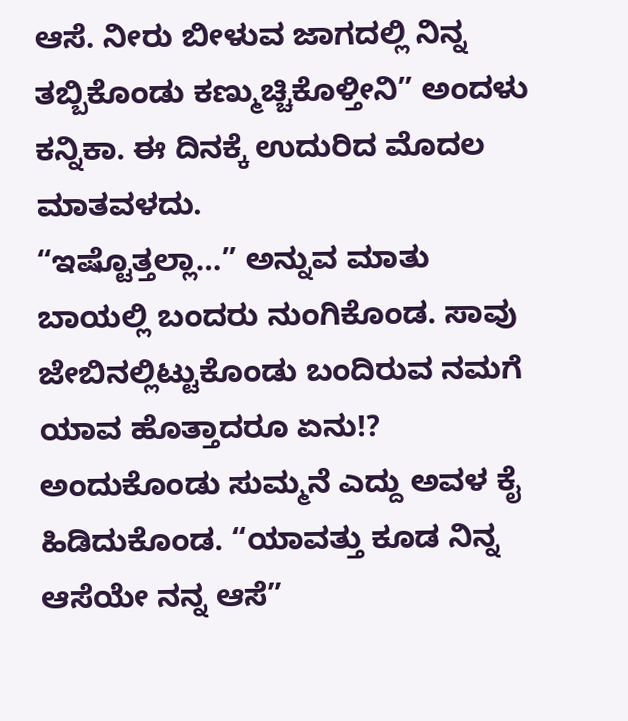ಆಸೆ. ನೀರು ಬೀಳುವ ಜಾಗದಲ್ಲಿ ನಿನ್ನ ತಬ್ಬಿಕೊಂಡು ಕಣ್ಮುಚ್ಚಿಕೊಳ್ತೀನಿ” ಅಂದಳು ಕನ್ನಿಕಾ. ಈ ದಿನಕ್ಕೆ ಉದುರಿದ ಮೊದಲ ಮಾತವಳದು.
“ಇಷ್ಟೊತ್ತಲ್ಲಾ…” ಅನ್ನುವ ಮಾತು ಬಾಯಲ್ಲಿ ಬಂದರು ನುಂಗಿಕೊಂಡ. ಸಾವು ಜೇಬಿನಲ್ಲಿಟ್ಟುಕೊಂಡು ಬಂದಿರುವ ನಮಗೆ ಯಾವ ಹೊತ್ತಾದರೂ ಏನು!? ಅಂದುಕೊಂಡು ಸುಮ್ಮನೆ ಎದ್ದು ಅವಳ ಕೈ ಹಿಡಿದುಕೊಂಡ. “ಯಾವತ್ತು ಕೂಡ ನಿನ್ನ ಆಸೆಯೇ ನನ್ನ ಆಸೆ”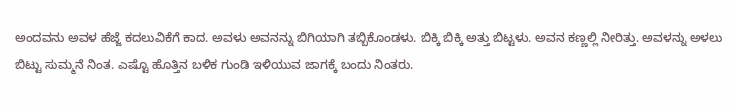ಅಂದವನು ಅವಳ ಹೆಜ್ಜೆ ಕದಲುವಿಕೆಗೆ ಕಾದ. ಅವಳು ಅವನನ್ನು ಬಿಗಿಯಾಗಿ ತಬ್ಬಿಕೊಂಡಳು. ಬಿಕ್ಕಿ ಬಿಕ್ಕಿ ಅತ್ತು ಬಿಟ್ಟಳು. ಅವನ ಕಣ್ಣಲ್ಲಿ ನೀರಿತ್ತು. ಅವಳನ್ನು ಅಳಲು ಬಿಟ್ಟು ಸುಮ್ಮನೆ ನಿಂತ. ಎಷ್ಟೊ ಹೊತ್ತಿನ ಬಳಿಕ ಗುಂಡಿ ಇಳಿಯುವ ಜಾಗಕ್ಕೆ ಬಂದು ನಿಂತರು.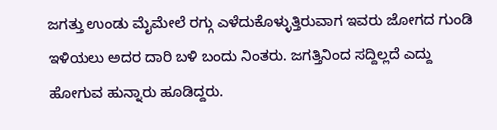ಜಗತ್ತು ಉಂಡು ಮೈಮೇಲೆ ರಗ್ಗು ಎಳೆದುಕೊಳ್ಳುತ್ತಿರುವಾಗ ಇವರು ಜೋಗದ ಗುಂಡಿ ಇಳಿಯಲು ಅದರ ದಾರಿ ಬಳಿ ಬಂದು ನಿಂತರು. ಜಗತ್ತಿನಿಂದ ಸದ್ದಿಲ್ಲದೆ ಎದ್ದು ಹೋಗುವ ಹುನ್ನಾರು ಹೂಡಿದ್ದರು.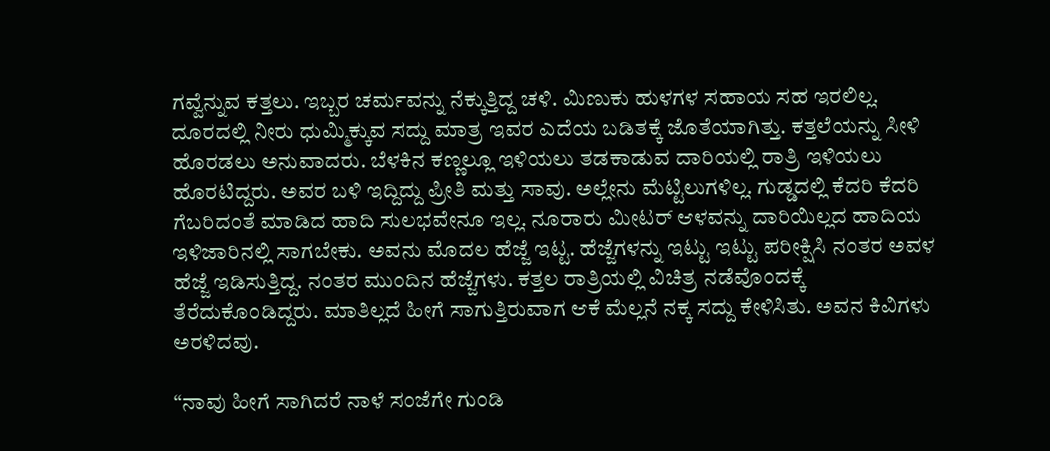ಗವ್ವೆನ್ನುವ ಕತ್ತಲು. ಇಬ್ಬರ ಚರ್ಮವನ್ನು ನೆಕ್ಕುತ್ತಿದ್ದ ಚಳಿ. ಮಿಣುಕು ಹುಳಗಳ ಸಹಾಯ ಸಹ ಇರಲಿಲ್ಲ. ದೂರದಲ್ಲಿ ನೀರು ಧುಮ್ಮಿಕ್ಕುವ ಸದ್ದು ಮಾತ್ರ ಇವರ ಎದೆಯ ಬಡಿತಕ್ಕೆ ಜೊತೆಯಾಗಿತ್ತು. ಕತ್ತಲೆಯನ್ನು ಸೀಳಿ ಹೊರಡಲು ಅನುವಾದರು. ಬೆಳಕಿನ ಕಣ್ಣಲ್ಲೂ ಇಳಿಯಲು ತಡಕಾಡುವ ದಾರಿಯಲ್ಲಿ ರಾತ್ರಿ ಇಳಿಯಲು ಹೊರಟಿದ್ದರು. ಅವರ ಬಳಿ ಇದ್ದಿದ್ದು ಪ್ರೀತಿ ಮತ್ತು ಸಾವು. ಅಲ್ಲೇನು ಮೆಟ್ಟಿಲುಗಳಿಲ್ಲ. ಗುಡ್ಡದಲ್ಲಿ ಕೆದರಿ ಕೆದರಿ ಗೆಬರಿದಂತೆ ಮಾಡಿದ ಹಾದಿ ಸುಲಭವೇನೂ ಇಲ್ಲ. ನೂರಾರು ಮೀಟರ್ ಆಳವನ್ನು ದಾರಿಯಿಲ್ಲದ ಹಾದಿಯ ಇಳಿಜಾರಿನಲ್ಲಿ ಸಾಗಬೇಕು. ಅವನು ಮೊದಲ ಹೆಜ್ಜೆ ಇಟ್ಟ. ಹೆಜ್ಜೆಗಳನ್ನು ಇಟ್ಟು ಇಟ್ಟು ಪರೀಕ್ಷಿಸಿ ನಂತರ ಅವಳ ಹೆಜ್ಜೆ ಇಡಿಸುತ್ತಿದ್ದ. ನಂತರ ಮುಂದಿನ ಹೆಜ್ಜೆಗಳು. ಕತ್ತಲ ರಾತ್ರಿಯಲ್ಲಿ ವಿಚಿತ್ರ ನಡೆವೊಂದಕ್ಕೆ ತೆರೆದುಕೊಂಡಿದ್ದರು. ಮಾತಿಲ್ಲದೆ ಹೀಗೆ ಸಾಗುತ್ತಿರುವಾಗ ಆಕೆ ಮೆಲ್ಲನೆ ನಕ್ಕ ಸದ್ದು ಕೇಳಿಸಿತು. ಅವನ ಕಿವಿಗಳು ಅರಳಿದವು.

“ನಾವು ಹೀಗೆ ಸಾಗಿದರೆ ನಾಳೆ ಸಂಜೆಗೇ ಗುಂಡಿ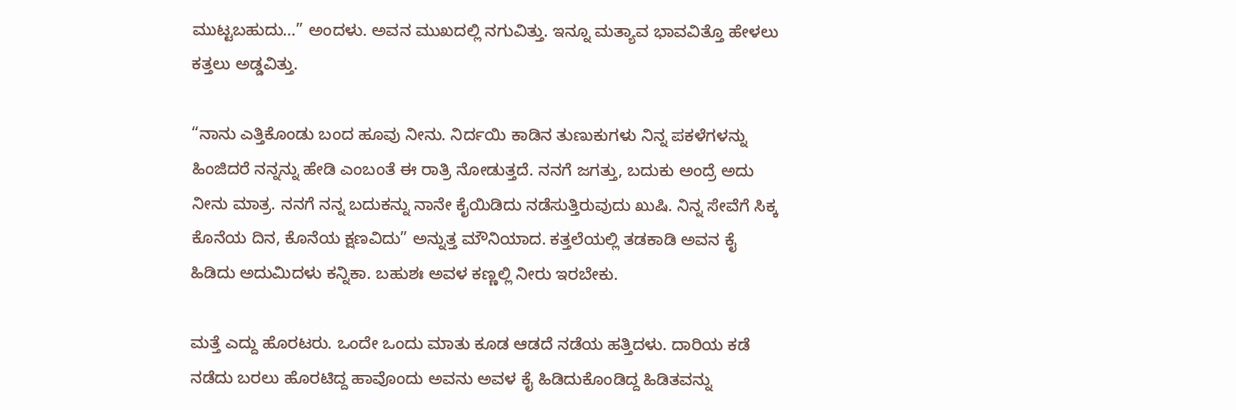ಮುಟ್ಟಬಹುದು…” ಅಂದಳು. ಅವನ ಮುಖದಲ್ಲಿ ನಗುವಿತ್ತು. ಇನ್ನೂ ಮತ್ಯಾವ ಭಾವವಿತ್ತೊ ಹೇಳಲು ಕತ್ತಲು ಅಡ್ಡವಿತ್ತು.

“ನಾನು ಎತ್ತಿಕೊಂಡು ಬಂದ ಹೂವು ನೀನು. ನಿರ್ದಯಿ ಕಾಡಿನ ತುಣುಕುಗಳು ನಿನ್ನ ಪಕಳೆಗಳನ್ನು ಹಿಂಜಿದರೆ ನನ್ನನ್ನು ಹೇಡಿ ಎಂಬಂತೆ ಈ ರಾತ್ರಿ ನೋಡುತ್ತದೆ. ನನಗೆ ಜಗತ್ತು, ಬದುಕು ಅಂದ್ರೆ ಅದು ನೀನು ಮಾತ್ರ. ನನಗೆ ನನ್ನ ಬದುಕನ್ನು ನಾನೇ ಕೈಯಿಡಿದು ನಡೆಸುತ್ತಿರುವುದು ಖುಷಿ. ನಿನ್ನ ಸೇವೆಗೆ ಸಿಕ್ಕ ಕೊನೆಯ ದಿನ, ಕೊನೆಯ ಕ್ಷಣವಿದು” ಅನ್ನುತ್ತ ಮೌನಿಯಾದ. ಕತ್ತಲೆಯಲ್ಲಿ ತಡಕಾಡಿ ಅವನ ಕೈ ಹಿಡಿದು ಅದುಮಿದಳು ಕನ್ನಿಕಾ. ಬಹುಶಃ ಅವಳ ಕಣ್ಣಲ್ಲಿ ನೀರು ಇರಬೇಕು.

ಮತ್ತೆ ಎದ್ದು ಹೊರಟರು. ಒಂದೇ ಒಂದು ಮಾತು ಕೂಡ ಆಡದೆ ನಡೆಯ ಹತ್ತಿದಳು. ದಾರಿಯ ಕಡೆ ನಡೆದು ಬರಲು ಹೊರಟಿದ್ದ ಹಾವೊಂದು ಅವನು ಅವಳ ಕೈ ಹಿಡಿದುಕೊಂಡಿದ್ದ ಹಿಡಿತವನ್ನು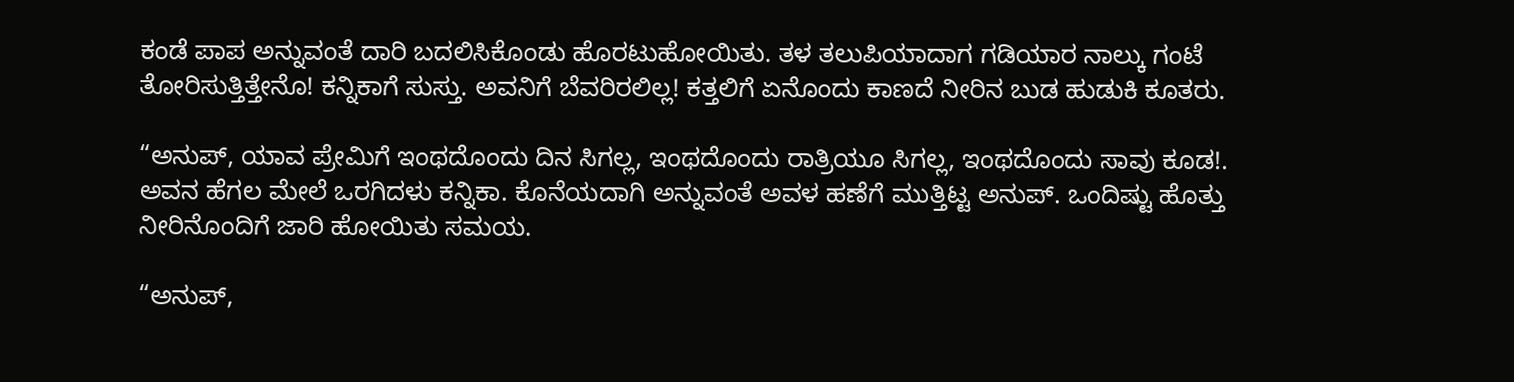ಕಂಡೆ ಪಾಪ ಅನ್ನುವಂತೆ ದಾರಿ ಬದಲಿಸಿಕೊಂಡು ಹೊರಟುಹೋಯಿತು. ತಳ ತಲುಪಿಯಾದಾಗ ಗಡಿಯಾರ ನಾಲ್ಕು ಗಂಟೆ ತೋರಿಸುತ್ತಿತ್ತೇನೊ! ಕನ್ನಿಕಾಗೆ ಸುಸ್ತು. ಅವನಿಗೆ ಬೆವರಿರಲಿಲ್ಲ! ಕತ್ತಲಿಗೆ ಏನೊಂದು ಕಾಣದೆ ನೀರಿನ ಬುಡ ಹುಡುಕಿ ಕೂತರು.

“ಅನುಪ್, ಯಾವ ಪ್ರೇಮಿಗೆ ಇಂಥದೊಂದು ದಿನ ಸಿಗಲ್ಲ, ಇಂಥದೊಂದು ರಾತ್ರಿಯೂ ಸಿಗಲ್ಲ, ಇಂಥದೊಂದು ಸಾವು ಕೂಡ!. ಅವನ ಹೆಗಲ ಮೇಲೆ ಒರಗಿದಳು ಕನ್ನಿಕಾ. ಕೊನೆಯದಾಗಿ ಅನ್ನುವಂತೆ ಅವಳ ಹಣೆಗೆ ಮುತ್ತಿಟ್ಟ ಅನುಪ್. ಒಂದಿಷ್ಟು ಹೊತ್ತು ನೀರಿನೊಂದಿಗೆ ಜಾರಿ ಹೋಯಿತು ಸಮಯ.

“ಅನುಪ್,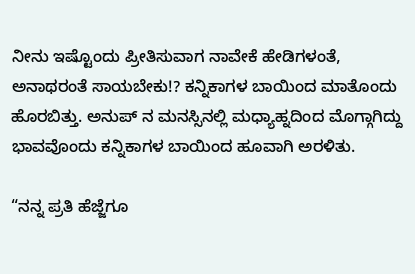ನೀನು ಇಷ್ಟೊಂದು ಪ್ರೀತಿಸುವಾಗ ನಾವೇಕೆ ಹೇಡಿಗಳಂತೆ, ಅನಾಥರಂತೆ ಸಾಯಬೇಕು!? ಕನ್ನಿಕಾಗಳ ಬಾಯಿಂದ ಮಾತೊಂದು ಹೊರಬಿತ್ತು. ಅನುಪ್ ನ ಮನಸ್ಸಿನಲ್ಲಿ ಮಧ್ಯಾಹ್ನದಿಂದ ಮೊಗ್ಗಾಗಿದ್ದು ಭಾವವೊಂದು ಕನ್ನಿಕಾಗಳ ಬಾಯಿಂದ ಹೂವಾಗಿ ಅರಳಿತು.

“ನನ್ನ ಪ್ರತಿ ಹೆಜ್ಜೆಗೂ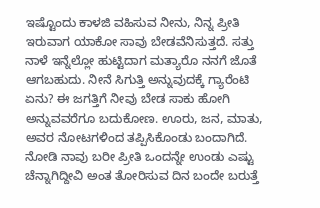ಇಷ್ಟೊಂದು ಕಾಳಜಿ ವಹಿಸುವ ನೀನು, ನಿನ್ನ ಪ್ರೀತಿ ಇರುವಾಗ ಯಾಕೋ ಸಾವು ಬೇಡವೆನಿಸುತ್ತದೆ. ಸತ್ತು ನಾಳೆ ಇನ್ನೆಲ್ಲೋ ಹುಟ್ಟಿದಾಗ ಮತ್ಯಾರೊ ನನಗೆ ಜೊತೆ ಆಗಬಹುದು. ನೀನೆ ಸಿಗುತ್ತಿ ಅನ್ನುವುದಕ್ಕೆ ಗ್ಯಾರೆಂಟಿ ಏನು? ಈ ಜಗತ್ತಿಗೆ ನೀವು ಬೇಡ ಸಾಕು ಹೋಗಿ ಅನ್ನುವವರೆಗೂ ಬದುಕೋಣ. ಊರು, ಜನ, ಮಾತು, ಅವರ ನೋಟಗಳಿಂದ ತಪ್ಪಿಸಿಕೊಂಡು ಬಂದಾಗಿದೆ. ನೋಡಿ ನಾವು ಬರೀ ಪ್ರೀತಿ ಒಂದನ್ನೇ ಉಂಡು ಎಷ್ಟು ಚೆನ್ನಾಗಿದ್ದೀವಿ ಅಂತ ತೋರಿಸುವ ದಿನ ಬಂದೇ ಬರುತ್ತೆ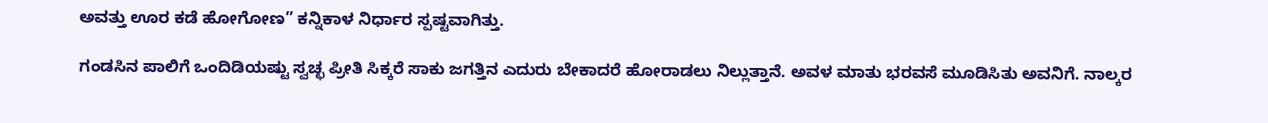ಅವತ್ತು ಊರ ಕಡೆ ಹೋಗೋಣ” ಕನ್ನಿಕಾಳ ನಿರ್ಧಾರ ಸ್ಪಷ್ಟವಾಗಿತ್ತು.

ಗಂಡಸಿನ ಪಾಲಿಗೆ ಒಂದಿಡಿಯಷ್ಟು ಸ್ವಚ್ಛ ಪ್ರೀತಿ ಸಿಕ್ಕರೆ ಸಾಕು ಜಗತ್ತಿನ ಎದುರು ಬೇಕಾದರೆ ಹೋರಾಡಲು ನಿಲ್ಲುತ್ತಾನೆ. ಅವಳ ಮಾತು ಭರವಸೆ ಮೂಡಿಸಿತು ಅವನಿಗೆ. ನಾಲ್ಕರ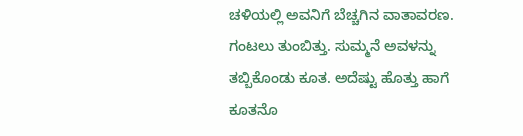ಚಳಿಯಲ್ಲಿ ಅವನಿಗೆ ಬೆಚ್ಚಗಿನ ವಾತಾವರಣ. ಗಂಟಲು ತುಂಬಿತ್ತು. ಸುಮ್ಮನೆ ಅವಳನ್ನು ತಬ್ಬಿಕೊಂಡು ಕೂತ. ಅದೆಷ್ಟು ಹೊತ್ತು ಹಾಗೆ ಕೂತನೊ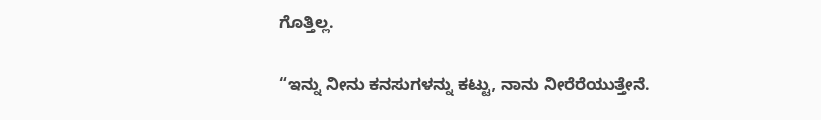ಗೊತ್ತಿಲ್ಲ.

“ಇನ್ನು ನೀನು ಕನಸುಗಳನ್ನು ಕಟ್ಟು, ನಾನು ನೀರೆರೆಯುತ್ತೇನೆ.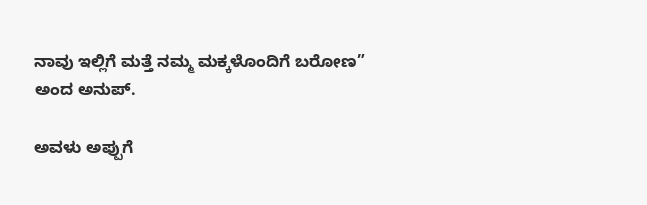ನಾವು ಇಲ್ಲಿಗೆ ಮತ್ತೆ ನಮ್ಮ ಮಕ್ಕಳೊಂದಿಗೆ ಬರೋಣ” ಅಂದ ಅನುಪ್.

ಅವಳು ಅಪ್ಪುಗೆ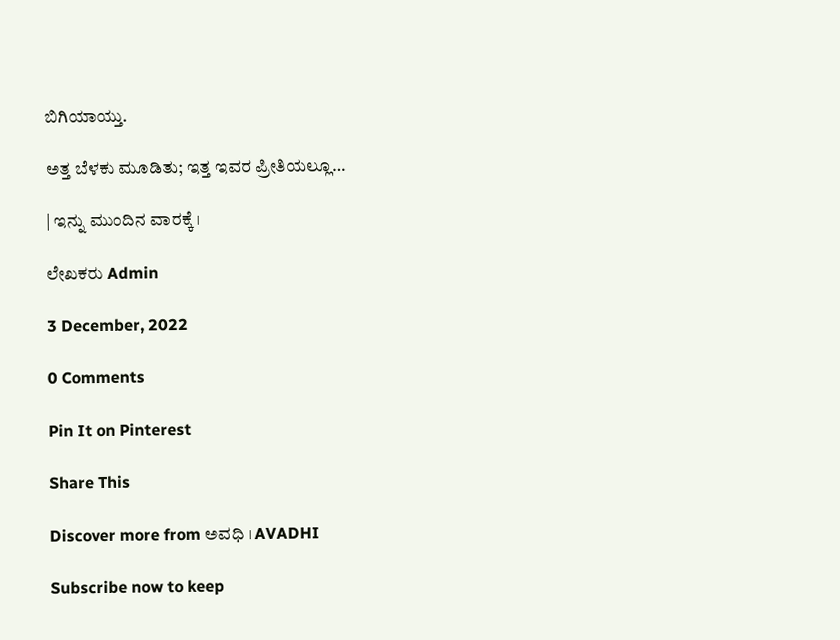ಬಿಗಿಯಾಯ್ತು.

ಅತ್ತ ಬೆಳಕು ಮೂಡಿತು; ಇತ್ತ ಇವರ ಪ್ರೀತಿಯಲ್ಲೂ…

| ಇನ್ನು ಮುಂದಿನ ವಾರಕ್ಕೆ ।

ಲೇಖಕರು Admin

3 December, 2022

0 Comments

Pin It on Pinterest

Share This

Discover more from ಅವಧಿ । AVADHI

Subscribe now to keep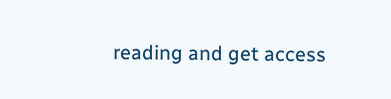reading and get access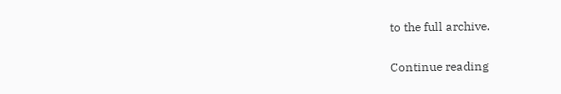to the full archive.

Continue reading